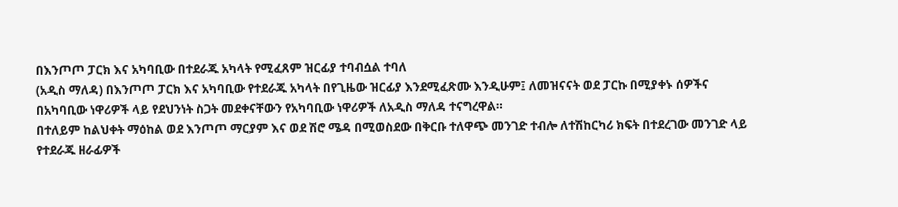በእንጦጦ ፓርክ እና አካባቢው በተደራጁ አካላት የሚፈጸም ዝርፊያ ተባብሷል ተባለ
(አዲስ ማለዳ) በእንጦጦ ፓርክ እና አካባቢው የተደራጁ አካላት በየጊዜው ዝርፊያ እንደሚፈጽሙ እንዲሁም፤ ለመዝናናት ወደ ፓርኩ በሚያቀኑ ሰዎችና በአካባቢው ነዋሪዎች ላይ የደህንነት ስጋት መደቀናቸውን የአካባቢው ነዋሪዎች ለአዲስ ማለዳ ተናግረዋል።
በተለይም ከልህቀት ማዕከል ወደ እንጦጦ ማርያም እና ወደ ሽሮ ሜዳ በሚወስደው በቅርቡ ተለዋጭ መንገድ ተብሎ ለተሽከርካሪ ክፍት በተደረገው መንገድ ላይ የተደራጁ ዘራፊዎች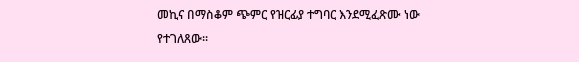መኪና በማስቆም ጭምር የዝርፊያ ተግባር እንደሚፈጽሙ ነው የተገለጸው፡፡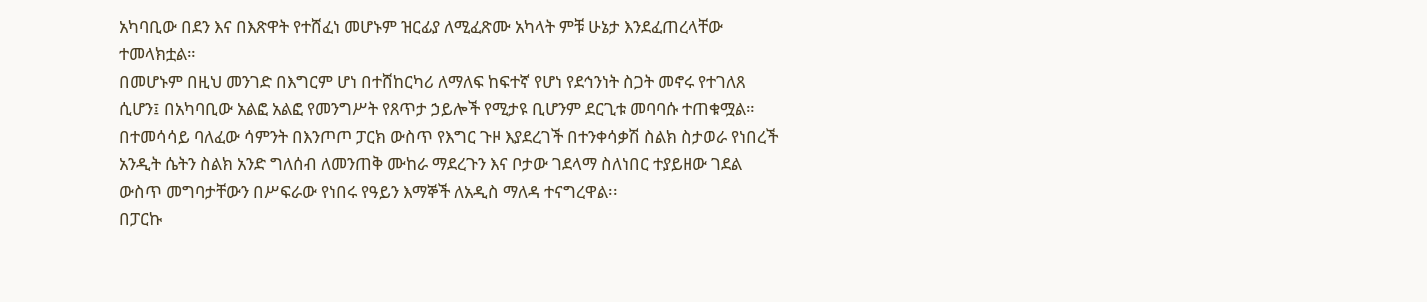አካባቢው በደን እና በእጽዋት የተሸፈነ መሆኑም ዝርፊያ ለሚፈጽሙ አካላት ምቹ ሁኔታ እንደፈጠረላቸው ተመላክቷል።
በመሆኑም በዚህ መንገድ በእግርም ሆነ በተሸከርካሪ ለማለፍ ከፍተኛ የሆነ የደኅንነት ስጋት መኖሩ የተገለጸ ሲሆን፤ በአካባቢው አልፎ አልፎ የመንግሥት የጸጥታ ኃይሎች የሚታዩ ቢሆንም ደርጊቱ መባባሱ ተጠቁሟል።
በተመሳሳይ ባለፈው ሳምንት በእንጦጦ ፓርክ ውስጥ የእግር ጉዞ እያደረገች በተንቀሳቃሽ ስልክ ስታወራ የነበረች አንዲት ሴትን ስልክ አንድ ግለሰብ ለመንጠቅ ሙከራ ማደረጉን እና ቦታው ገደላማ ስለነበር ተያይዘው ገደል ውስጥ መግባታቸውን በሥፍራው የነበሩ የዓይን እማኞች ለአዲስ ማለዳ ተናግረዋል፡፡
በፓርኩ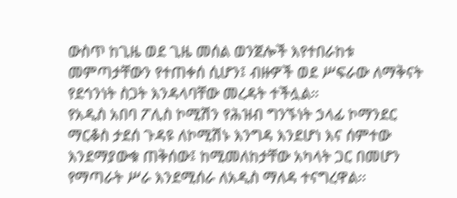ውስጥ ከጊዜ ወደ ጊዜ መሰል ወንጀሎች እየተበራከቱ መምጣታቸውን የተጠቀሰ ሲሆን፤ ብዙዎች ወደ ሥፍራው ለማቅናት የደኅንነት ስጋት እንዳላባቸው መረዳት ተችሏል።
የአዲስ አበባ ፖሊስ ኮሚሽን የሕዝብ ግንኙነት ኃላፊ ኮማንደር ማርቆስ ታደሰ ጉዳዩ ለኮሚሽኑ እንግዳ እንደሆነ እና ሰምተው እንደማያውቁ ጠቅሰው፤ ከሚመለከታቸው አካላት ጋር በመሆን የማጣራት ሥራ እንደሚሰራ ለአዲስ ማለዳ ተናግረዋል፡፡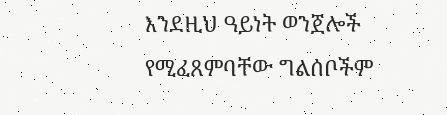እንደዚህ ዓይነት ወንጀሎች የሚፈጸምባቸው ግልሰቦችም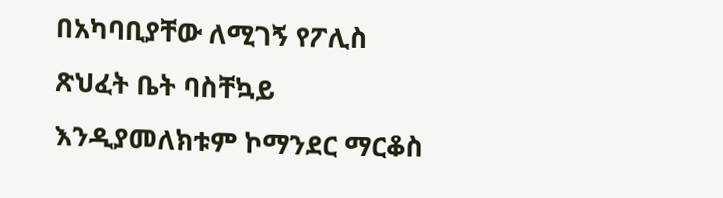በአካባቢያቸው ለሚገኝ የፖሊስ ጽህፈት ቤት ባስቸኳይ እንዲያመለክቱም ኮማንደር ማርቆስ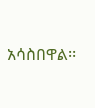አሳስበዋል፡፡